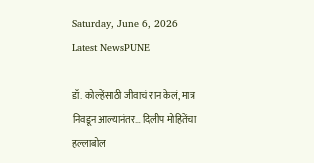Saturday, June 6, 2026
Latest NewsPUNE

डॉ. कोल्हेंसाठी जीवाचं रान केलं, मात्र निवडून आल्यानंतर… दिलीप मोहितेंचा हल्लाबोल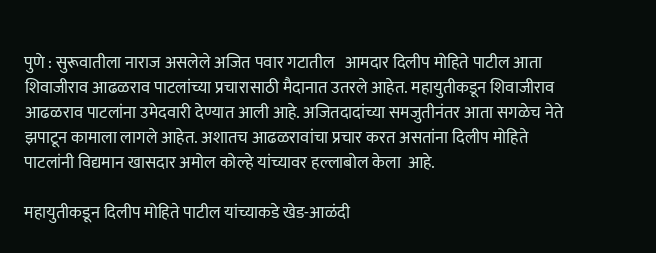पुणे : सुरूवातीला नाराज असलेले अजित पवार गटातील   आमदार दिलीप मोहिते पाटील आता शिवाजीराव आढळराव पाटलांच्या प्रचारासाठी मैदानात उतरले आहेत. महायुतीकडून शिवाजीराव आढळराव पाटलांना उमेदवारी देण्यात आली आहे. अजितदादांच्या समजुतीनंतर आता सगळेच नेते झपाटून कामाला लागले आहेत. अशातच आढळरावांचा प्रचार करत असतांना दिलीप मोहिते पाटलांनी विद्यमान खासदार अमोल कोल्हे यांच्यावर हल्लाबोल केला  आहे.

महायुतीकडून दिलीप मोहिते पाटील यांच्याकडे खेड-आळंदी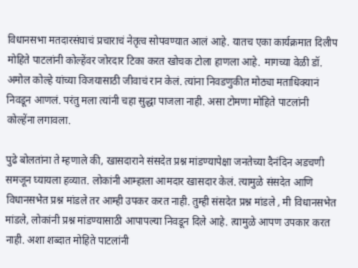विधानसभा मतदारसंघाचं प्रचाराचं नेतृत्व सोपवण्यात आलं आहे. यातच एका कार्यक्रमात दिलीप मोहिते पाटलांनी कोल्हेंवर जोरदार टिका करत खोचक टोला हाणला आहे. मागच्या वेळी डॉ. अमोल कोल्हे यांच्या विजयासाठी जीवाचं रान केलं. त्यांना निवडणुकीत मोठ्या मताधिक्यानं निवडून आणलं. परंतु मला त्यांनी चहा सुद्धा पाजला नाही. असा टोमणा मोहिते पाटलांनी कोल्हेंना लगावला.

पुढे बोलतांना ते म्हणाले की, खासदाराने संसदेत प्रश्न मांडण्यापेक्षा जनतेच्या दैनंदिन अडचणी समजून घ्यायला हव्यात. लोकांनी आम्हाला आमदार खासदार केलं. त्यामुळे संसदेत आणि विधानसभेत प्रश्न मांडले तर आम्ही उपकर करत नाही. तुम्ही संसदेत प्रश्न मांडले , मी विधानसभेत मांडले, लोकांनी प्रश्न मांडण्यासाठी आपापल्या निवडून दिले आहे. त्यामुळे आपण उपकार करत नाही. अशा शब्दात मोहिते पाटलांनी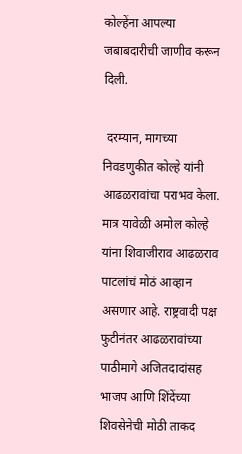कोल्हेंना आपल्या जबाबदारीची जाणीव करून दिली.

 दरम्यान, मागच्या निवडणुकीत कोल्हे यांनी आढळरावांचा पराभव केला. मात्र यावेळी अमोल कोल्हे यांना शिवाजीराव आढळराव पाटलांचं मोठं आव्हान असणार आहे. राष्ट्रवादी पक्ष फुटीनंतर आढळरावांच्या पाठीमागे अजितदादांसह भाजप आणि शिंदेंच्या शिवसेनेची मोठी ताकद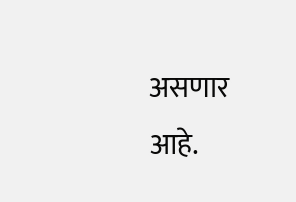असणार आहे.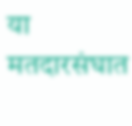या मतदारसंघात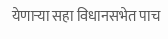येणाऱ्या सहा विधानसभेत पाच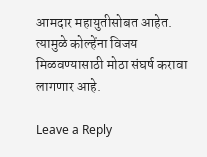आमदार महायुतीसोबत आहेत. त्यामुळे कोल्हेंना विजय मिळवण्यासाठी मोठा संघर्ष करावा लागणार आहे.

Leave a Reply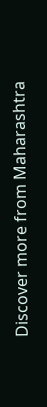Discover more from Maharashtra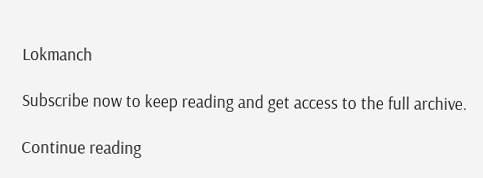Lokmanch

Subscribe now to keep reading and get access to the full archive.

Continue reading